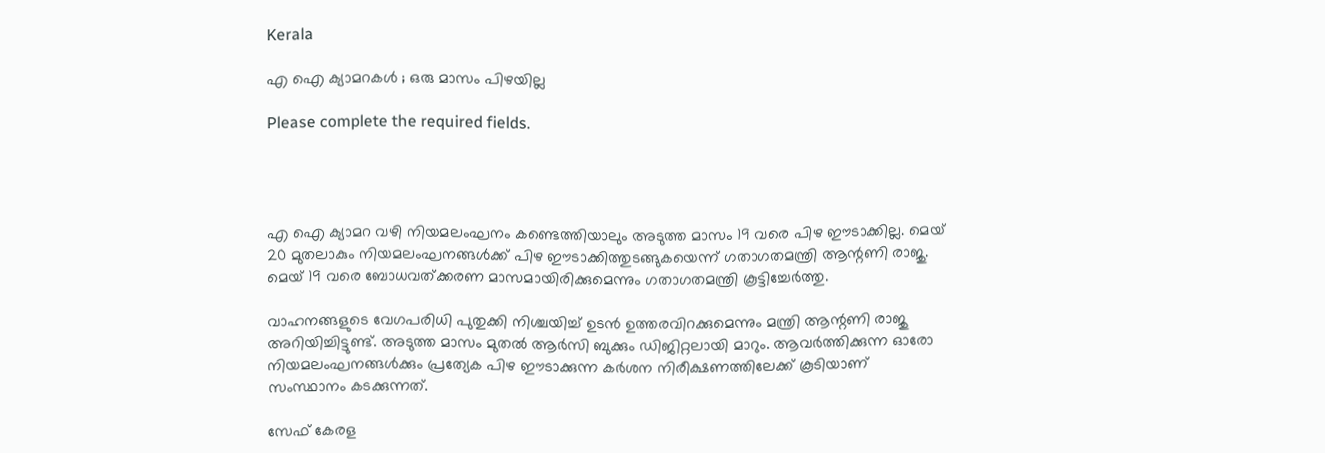Kerala

എ ഐ ക്യാമറകള്‍ ; ഒരു മാസം പിഴയില്ല

Please complete the required fields.




എ ഐ ക്യാമറ വഴി നിയമലംഘനം കണ്ടെത്തിയാലും അടുത്ത മാസം 19 വരെ പിഴ ഈടാക്കില്ല. മെയ് 20 മുതലാകും നിയമലംഘനങ്ങള്‍ക്ക് പിഴ ഈടാക്കിത്തുടങ്ങുകയെന്ന് ഗതാഗതമന്ത്രി ആന്റണി രാജു. മെയ് 19 വരെ ബോധവത്ക്കരണ മാസമായിരിക്കുമെന്നും ഗതാഗതമന്ത്രി കൂട്ടിച്ചേര്‍ത്തു.

വാഹനങ്ങളുടെ വേഗപരിധി പുതുക്കി നിശ്ചയിച്ച് ഉടന്‍ ഉത്തരവിറക്കുമെന്നും മന്ത്രി ആന്റണി രാജു അറിയിച്ചിട്ടുണ്ട്. അടുത്ത മാസം മുതല്‍ ആര്‍സി ബുക്കും ഡിജിറ്റലായി മാറും. ആവര്‍ത്തിക്കുന്ന ഓരോ നിയമലംഘനങ്ങള്‍ക്കും പ്രത്യേക പിഴ ഈടാക്കുന്ന കര്‍ശന നിരീക്ഷണത്തിലേക്ക് കൂടിയാണ് സംസ്ഥാനം കടക്കുന്നത്.

സേഫ് കേരള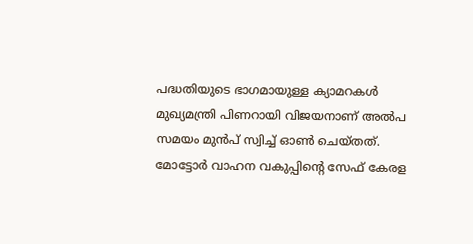പദ്ധതിയുടെ ഭാഗമായുള്ള ക്യാമറകള്‍ മുഖ്യമന്ത്രി പിണറായി വിജയനാണ് അല്‍പ സമയം മുന്‍പ് സ്വിച്ച് ഓണ്‍ ചെയ്തത്. മോട്ടോര്‍ വാഹന വകുപ്പിന്റെ സേഫ് കേരള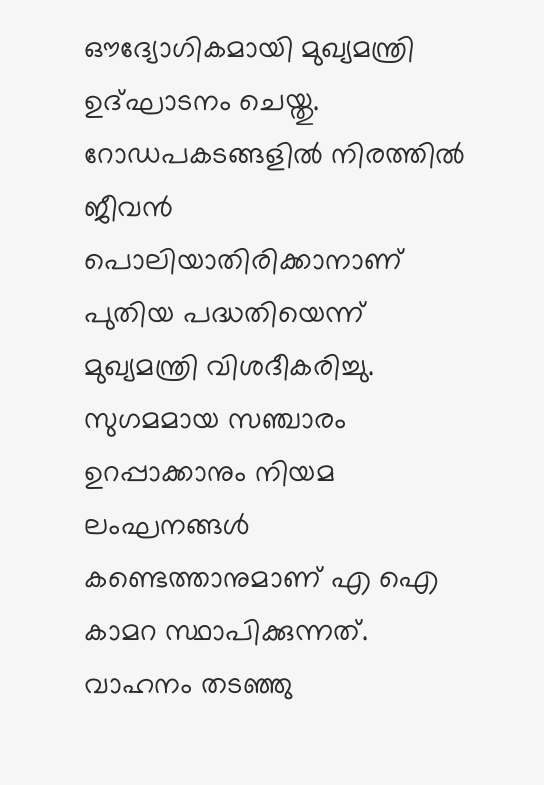ഔദ്യോഗികമായി മുഖ്യമന്ത്രി ഉദ്ഘാടനം ചെയ്തു. റോഡപകടങ്ങളില്‍ നിരത്തില്‍ ജീവന്‍ പൊലിയാതിരിക്കാനാണ് പുതിയ പദ്ധതിയെന്ന് മുഖ്യമന്ത്രി വിശദീകരിച്ചു. സുഗമമായ സഞ്ചാരം ഉറപ്പാക്കാനും നിയമ ലംഘനങ്ങള്‍ കണ്ടെത്താനുമാണ് എ ഐ കാമറ സ്ഥാപിക്കുന്നത്. വാഹനം തടഞ്ഞു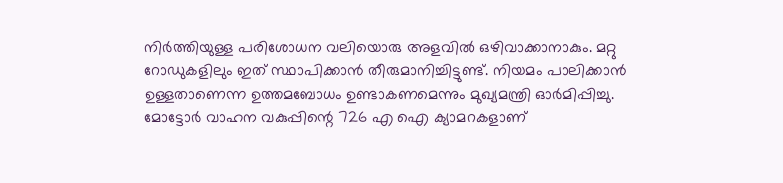നിര്‍ത്തിയുള്ള പരിശോധന വലിയൊരു അളവില്‍ ഒഴിവാക്കാനാകും. മറ്റു റോഡുകളിലും ഇത് സ്ഥാപിക്കാന്‍ തീരുമാനിച്ചിട്ടുണ്ട്. നിയമം പാലിക്കാന്‍ ഉള്ളതാണെന്ന ഉത്തമബോധം ഉണ്ടാകണമെന്നും മുഖ്യമന്ത്രി ഓര്‍മിപ്പിച്ചു. മോട്ടോര്‍ വാഹന വകുപ്പിന്റെ 726 എ ഐ ക്യാമറകളാണ്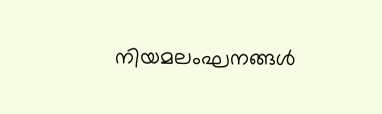നിയമലംഘനങ്ങള്‍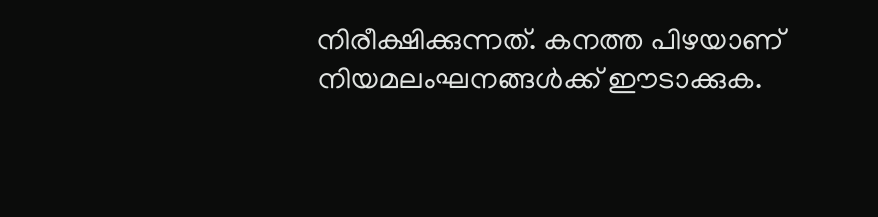നിരീക്ഷിക്കുന്നത്. കനത്ത പിഴയാണ് നിയമലംഘനങ്ങള്‍ക്ക് ഈടാക്കുക.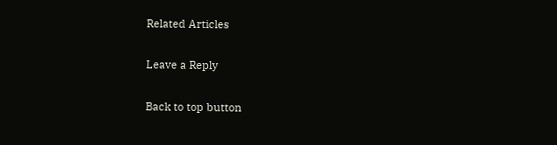Related Articles

Leave a Reply

Back to top button